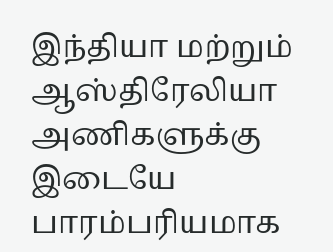இந்தியா மற்றும் ஆஸ்திரேலியா அணிகளுக்கு இடையே பாரம்பரியமாக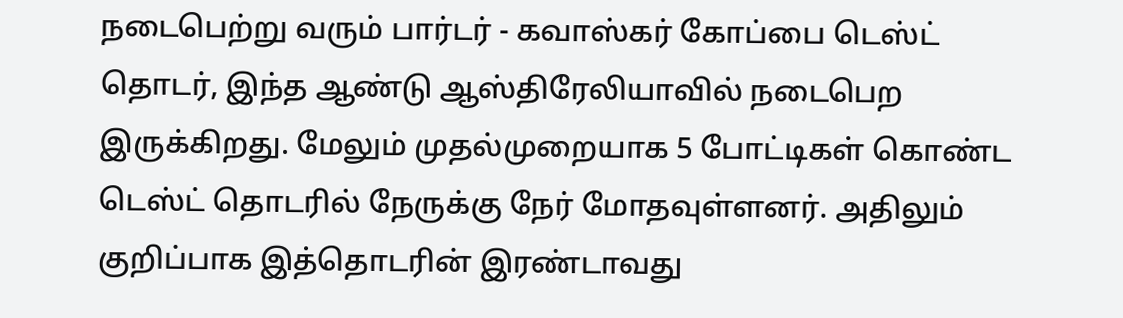நடைபெற்று வரும் பார்டர் - கவாஸ்கர் கோப்பை டெஸ்ட் தொடர், இந்த ஆண்டு ஆஸ்திரேலியாவில் நடைபெற இருக்கிறது. மேலும் முதல்முறையாக 5 போட்டிகள் கொண்ட டெஸ்ட் தொடரில் நேருக்கு நேர் மோதவுள்ளனர். அதிலும் குறிப்பாக இத்தொடரின் இரண்டாவது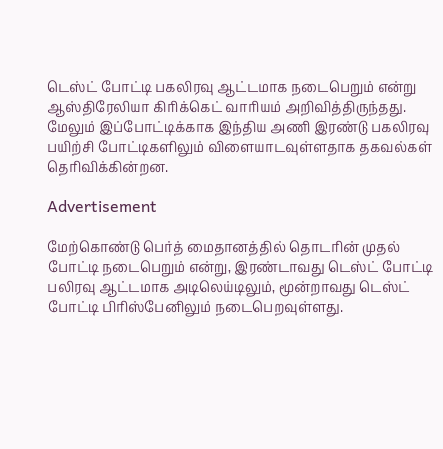டெஸ்ட் போட்டி பகலிரவு ஆட்டமாக நடைபெறும் என்று ஆஸ்திரேலியா கிரிக்கெட் வாரியம் அறிவித்திருந்தது. மேலும் இப்போட்டிக்காக இந்திய அணி இரண்டு பகலிரவு பயிற்சி போட்டிகளிலும் விளையாடவுள்ளதாக தகவல்கள் தெரிவிக்கின்றன.

Advertisement

மேற்கொண்டு பெர்த் மைதானத்தில் தொடரின் முதல் போட்டி நடைபெறும் என்று, இரண்டாவது டெஸ்ட் போட்டி பலிரவு ஆட்டமாக அடிலெய்டிலும், மூன்றாவது டெஸ்ட் போட்டி பிரிஸ்பேனிலும் நடைபெறவுள்ளது.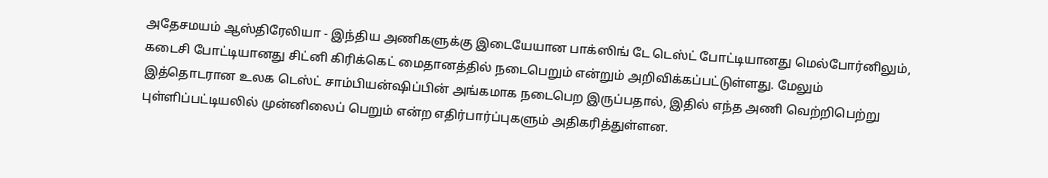அதேசமயம் ஆஸ்திரேலியா - இந்திய அணிகளுக்கு இடையேயான பாக்ஸிங் டே டெஸ்ட் போட்டியானது மெல்போர்னிலும், கடைசி போட்டியானது சிட்னி கிரிக்கெட் மைதானத்தில் நடைபெறும் என்றும் அறிவிக்கப்பட்டுள்ளது. மேலும் இத்தொடரான உலக டெஸ்ட் சாம்பியன்ஷிப்பின் அங்கமாக நடைபெற இருப்பதால், இதில் எந்த அணி வெற்றிபெற்று புள்ளிப்பட்டியலில் முன்னிலைப் பெறும் என்ற எதிர்பார்ப்புகளும் அதிகரித்துள்ளன.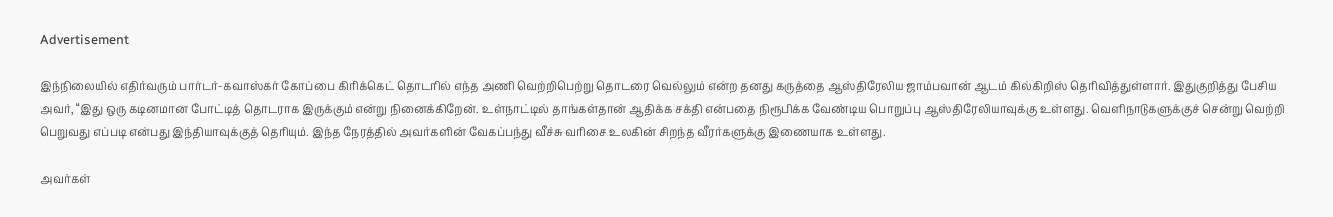Advertisement

இந்நிலையில் எதிர்வரும் பார்டர்-கவாஸ்கர் கோப்பை கிரிக்கெட் தொடரில் எந்த அணி வெற்றிபெற்று தொடரை வெல்லும் என்ற தனது கருத்தை ஆஸ்திரேலிய ஜாம்பவான் ஆடம் கில்கிறிஸ் தெரிவித்துள்ளார். இதுகுறித்து பேசிய அவர், “இது ஒரு கடினமான போட்டித் தொடராக இருக்கும் என்று நினைக்கிறேன். உள்நாட்டில் தாங்கள்தான் ஆதிக்க சக்தி என்பதை நிரூபிக்க வேண்டிய பொறுப்பு ஆஸ்திரேலியாவுக்கு உள்ளது. வெளிநாடுகளுக்குச் சென்று வெற்றி பெறுவது எப்படி என்பது இந்தியாவுக்குத் தெரியும். இந்த நேரத்தில் அவர்களின் வேகப்பந்து வீச்சு வரிசை உலகின் சிறந்த வீரர்களுக்கு இணையாக உள்ளது.

அவர்கள்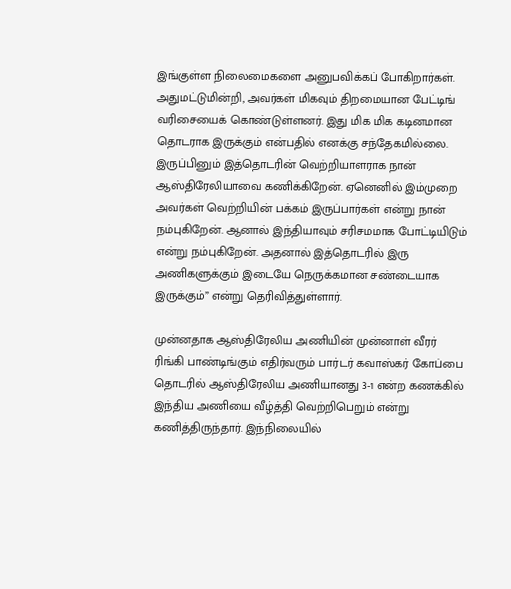இங்குள்ள நிலைமைகளை அனுபவிக்கப் போகிறார்கள். அதுமட்டுமின்றி, அவர்கள் மிகவும் திறமையான பேட்டிங் வரிசையைக் கொண்டுள்ளனர். இது மிக மிக கடினமான தொடராக இருக்கும் என்பதில் எனக்கு சந்தேகமில்லை. இருப்பினும் இத்தொடரின் வெற்றியாளராக நான் ஆஸ்திரேலியாவை கணிக்கிறேன். ஏனெனில் இம்முறை அவர்கள் வெற்றியின் பக்கம் இருப்பார்கள் என்று நான் நம்புகிறேன். ஆனால் இந்தியாவும் சரிசமமாக போட்டியிடும் என்று நம்புகிறேன். அதனால் இத்தொடரில் இரு அணிகளுக்கும் இடையே நெருக்கமான சண்டையாக இருக்கும்” என்று தெரிவித்துள்ளார்.

முன்னதாக ஆஸ்திரேலிய அணியின் முன்னாள் வீரர் ரிங்கி பாண்டிங்கும் எதிர்வரும் பார்டர் கவாஸ்கர் கோப்பை தொடரில் ஆஸ்திரேலிய அணியானது 3-1 என்ற கணக்கில் இந்திய அணியை வீழ்த்தி வெற்றிபெறும் என்று கணித்திருந்தார். இந்நிலையில்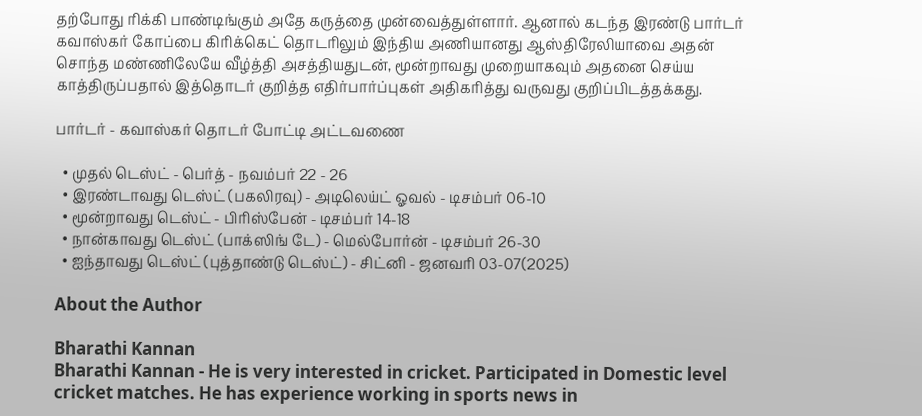தற்போது ரிக்கி பாண்டிங்கும் அதே கருத்தை முன்வைத்துள்ளார். ஆனால் கடந்த இரண்டு பார்டர் கவாஸ்கர் கோப்பை கிரிக்கெட் தொடரிலும் இந்திய அணியானது ஆஸ்திரேலியாவை அதன் சொந்த மண்ணிலேயே வீழ்த்தி அசத்தியதுடன், மூன்றாவது முறையாகவும் அதனை செய்ய காத்திருப்பதால் இத்தொடர் குறித்த எதிர்பார்ப்புகள் அதிகரித்து வருவது குறிப்பிடத்தக்கது.

பார்டர் - கவாஸ்கர் தொடர் போட்டி அட்டவணை

  • முதல் டெஸ்ட் - பெர்த் - நவம்பர் 22 - 26
  • இரண்டாவது டெஸ்ட் (பகலிரவு) - அடிலெய்ட் ஓவல் - டிசம்பர் 06-10
  • மூன்றாவது டெஸ்ட் - பிரிஸ்பேன் - டிசம்பர் 14-18
  • நான்காவது டெஸ்ட் (பாக்ஸிங் டே) - மெல்போர்ன் - டிசம்பர் 26-30
  • ஐந்தாவது டெஸ்ட் (புத்தாண்டு டெஸ்ட்) - சிட்னி - ஜனவரி 03-07(2025)

About the Author

Bharathi Kannan
Bharathi Kannan - He is very interested in cricket. Participated in Domestic level cricket matches. He has experience working in sports news in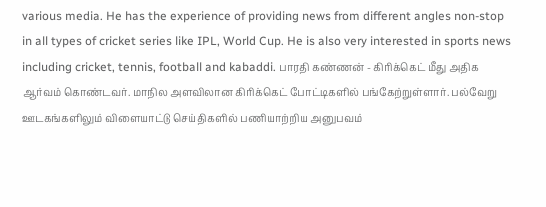various media. He has the experience of providing news from different angles non-stop in all types of cricket series like IPL, World Cup. He is also very interested in sports news including cricket, tennis, football and kabaddi. பாரதி கண்ணன் - கிரிக்கெட் மீது அதிக ஆர்வம் கொண்டவர். மாநில அளவிலான கிரிக்கெட் போட்டிகளில் பங்கேற்றுள்ளார். பல்வேறு ஊடகங்களிலும் விளையாட்டு செய்திகளில் பணியாற்றிய அனுபவம்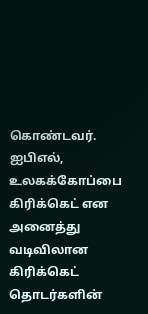கொண்டவர். ஐபிஎல், உலகக்கோப்பை கிரிக்கெட் என அனைத்து வடிவிலான கிரிக்கெட் தொடர்களின்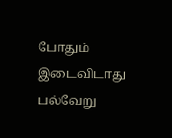போதும் இடைவிடாது பல்வேறு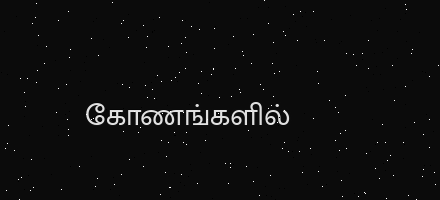கோணங்களில்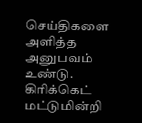செய்திகளை அளித்த அனுபவம் உண்டு. கிரிக்கெட் மட்டுமின்றி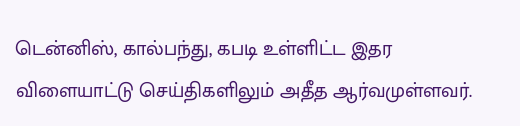டென்னிஸ், கால்பந்து, கபடி உள்ளிட்ட இதர விளையாட்டு செய்திகளிலும் அதீத ஆர்வமுள்ளவர்.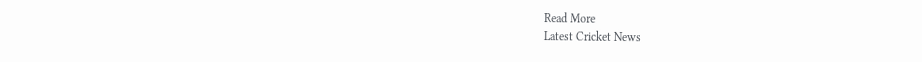Read More
Latest Cricket News